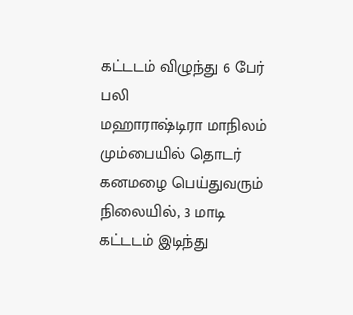கட்டடம் விழுந்து 6 பேர் பலி
மஹாராஷ்டிரா மாநிலம் மும்பையில் தொடர் கனமழை பெய்துவரும் நிலையில், 3 மாடி கட்டடம் இடிந்து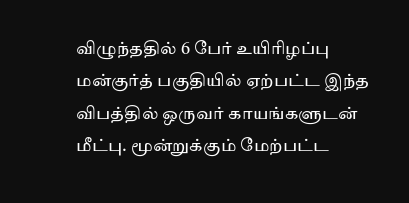விழுந்ததில் 6 பேர் உயிரிழப்பு
மன்குர்த் பகுதியில் ஏற்பட்ட இந்த விபத்தில் ஒருவர் காயங்களுடன் மீட்பு. மூன்றுக்கும் மேற்பட்ட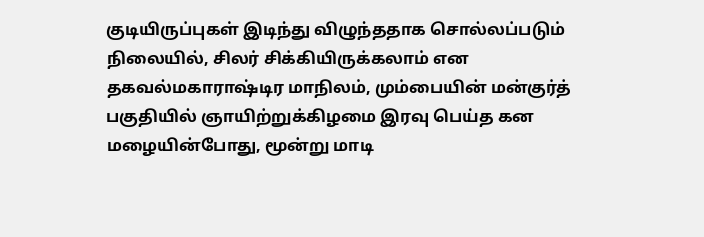குடியிருப்புகள் இடிந்து விழுந்ததாக சொல்லப்படும் நிலையில், சிலர் சிக்கியிருக்கலாம் என தகவல்மகாராஷ்டிர மாநிலம், மும்பையின் மன்குர்த் பகுதியில் ஞாயிற்றுக்கிழமை இரவு பெய்த கன மழையின்போது, மூன்று மாடி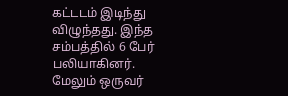கட்டடம் இடிந்து விழுந்தது. இந்த சம்பத்தில் 6 பேர் பலியாகினர். மேலும் ஒருவர்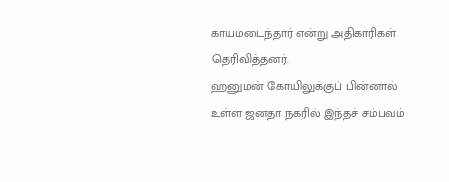காயமடைந்தார் என்று அதிகாரிகள் தெரிவித்தனர்.
ஹனுமன் கோயிலுக்குப் பின்னால் உள்ள ஜனதா நகரில் இந்தச் சம்பவம்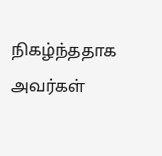நிகழ்ந்ததாக அவர்கள்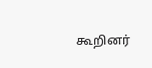கூறினர்